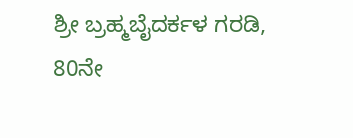ಶ್ರೀ ಬ್ರಹ್ಮಬೈದರ್ಕಳ ಗರಡಿ, 80ನೇ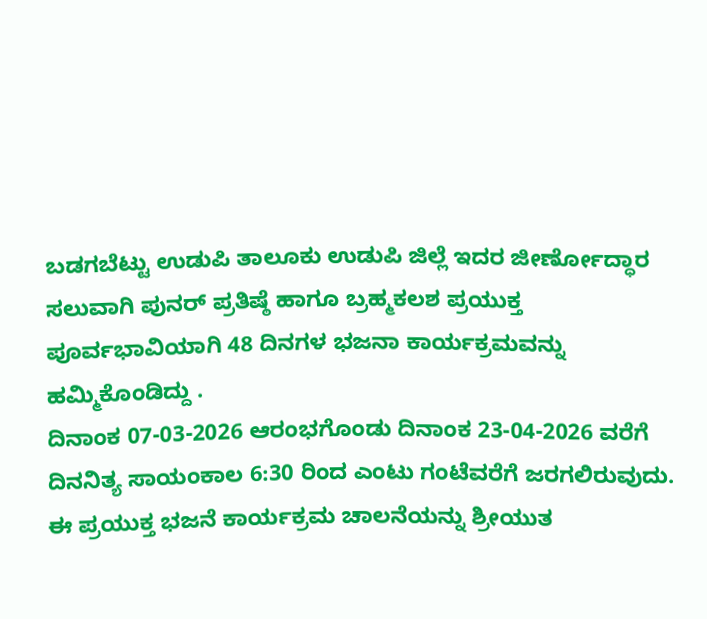ಬಡಗಬೆಟ್ಟು ಉಡುಪಿ ತಾಲೂಕು ಉಡುಪಿ ಜಿಲ್ಲೆ ಇದರ ಜೀರ್ಣೋದ್ಧಾರ ಸಲುವಾಗಿ ಪುನರ್ ಪ್ರತಿಷ್ಠೆ ಹಾಗೂ ಬ್ರಹ್ಮಕಲಶ ಪ್ರಯುಕ್ತ ಪೂರ್ವಭಾವಿಯಾಗಿ 48 ದಿನಗಳ ಭಜನಾ ಕಾರ್ಯಕ್ರಮವನ್ನು ಹಮ್ಮಿಕೊಂಡಿದ್ದು .
ದಿನಾಂಕ 07-03-2026 ಆರಂಭಗೊಂಡು ದಿನಾಂಕ 23-04-2026 ವರೆಗೆ ದಿನನಿತ್ಯ ಸಾಯಂಕಾಲ 6:30 ರಿಂದ ಎಂಟು ಗಂಟೆವರೆಗೆ ಜರಗಲಿರುವುದು. ಈ ಪ್ರಯುಕ್ತ ಭಜನೆ ಕಾರ್ಯಕ್ರಮ ಚಾಲನೆಯನ್ನು ಶ್ರೀಯುತ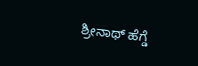ಶ್ರೀನಾಥ್ ಹೆಗ್ಡೆ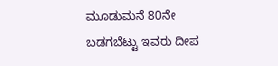ಮೂಡುಮನೆ 80ನೇ ಬಡಗಬೆಟ್ಟು ಇವರು ದೀಪ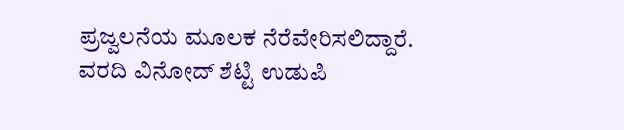ಪ್ರಜ್ವಲನೆಯ ಮೂಲಕ ನೆರೆವೇರಿಸಲಿದ್ದಾರೆ.
ವರದಿ ವಿನೋದ್ ಶೆಟ್ಟಿ ಉಡುಪಿ